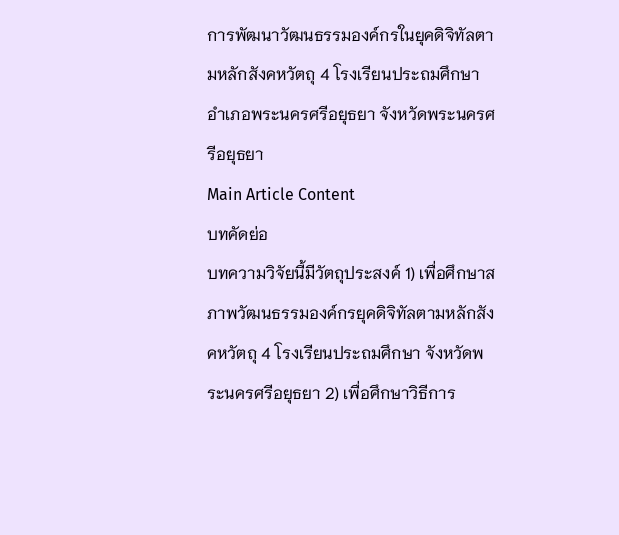การพัฒนาวัฒนธรรมองค์กรในยุคดิจิทัลตามหลักสังคหวัตถุ 4 โรงเรียนประถมศึกษา อำเภอพระนครศรีอยุธยา จังหวัดพระนครศรีอยุธยา
Main Article Content
บทคัดย่อ
บทความวิจัยนี้มีวัตถุประสงค์ 1) เพื่อศึกษาสภาพวัฒนธรรมองค์กรยุคดิจิทัลตามหลักสังคหวัตถุ 4 โรงเรียนประถมศึกษา จังหวัดพระนครศรีอยุธยา 2) เพื่อศึกษาวิธีการ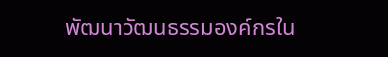พัฒนาวัฒนธรรมองค์กรใน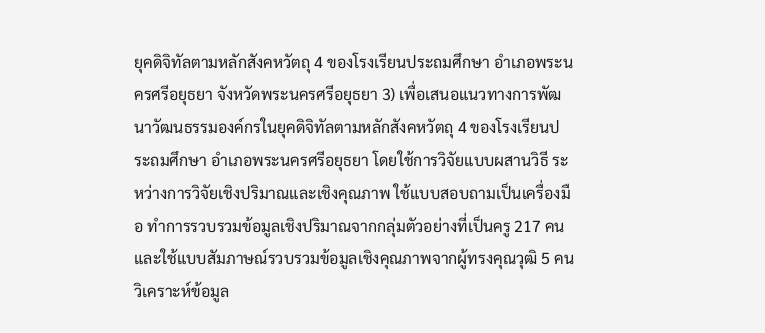ยุคดิจิทัลตามหลักสังคหวัตถุ 4 ของโรงเรียนประถมศึกษา อำเภอพระนครศรีอยุธยา จังหวัดพระนครศรีอยุธยา 3) เพื่อเสนอแนวทางการพัฒนาวัฒนธรรมองค์กรในยุคดิจิทัลตามหลักสังคหวัตถุ 4 ของโรงเรียนประถมศึกษา อำเภอพระนครศรีอยุธยา โดยใช้การวิจัยแบบผสานวิธี ระหว่างการวิจัยเชิงปริมาณและเชิงคุณภาพ ใช้แบบสอบถามเป็นเครื่องมือ ทำการรวบรวมข้อมูลเชิงปริมาณจากกลุ่มตัวอย่างที่เป็นครู 217 คน และใช้แบบสัมภาษณ์รวบรวมข้อมูลเชิงคุณภาพจากผู้ทรงคุณวุฒิ 5 คน วิเคราะห์ข้อมูล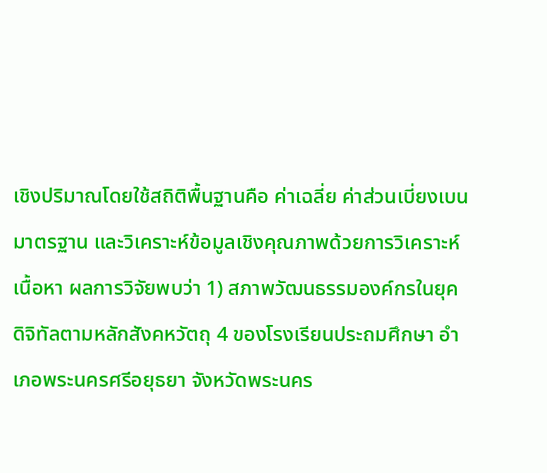เชิงปริมาณโดยใช้สถิติพื้นฐานคือ ค่าเฉลี่ย ค่าส่วนเบี่ยงเบนมาตรฐาน และวิเคราะห์ข้อมูลเชิงคุณภาพด้วยการวิเคราะห์เนื้อหา ผลการวิจัยพบว่า 1) สภาพวัฒนธรรมองค์กรในยุคดิจิทัลตามหลักสังคหวัตถุ 4 ของโรงเรียนประถมศึกษา อำเภอพระนครศรีอยุธยา จังหวัดพระนคร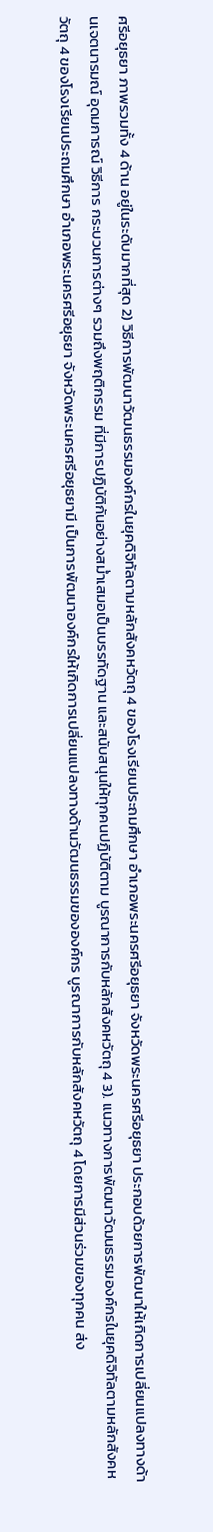ศรีอยุธยา ภาพรวมทั้ง 4 ด้าน อยู่ในระดับมากที่สุด 2) วิธีการพัฒนาวัฒนธรรมองค์กรในยุคดิจิทัลตามหลักสังคหวัตถุ 4 ของโรงเรียนประถมศึกษา อำเภอพระนครศรีอยุธยา จังหวัดพระนครศรีอยุธยา ประกอบด้วยการพัฒนาให้เกิดการเปลี่ยนแปลงทางด้านเจตนารมณ์ อุดมการณ์ วิธีการ กระบวนการต่างๆ รวมถึงพฤติกรรม ที่มีการปฏิบัติกันอย่างสม่ำเสมอเป็นบรรทัดฐาน และสนับสนุนให้ทุกคนปฏิบัติตาม บูรณาการกับหลักสังคหวัตถุ 4 3). แนวทางการพัฒนาวัฒนธรรมองค์กรในยุคดิจิทัลตามหลักสังคหวัตถุ 4 ของโรงเรียนประถมศึกษา อำเภอพระนครศรีอยุธยา จังหวัดพระนครศรีอยุธยามี เป็นการพัฒนาองค์กรให้เกิดการเปลี่ยนแปลงทางด้านวัฒนธรรมขององค์กร บูรณาการกับหลักสังคหวัตถุ 4 โดยการมีส่วนร่วมของทุกคน ส่ง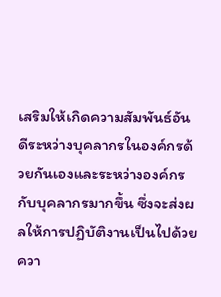เสริมให้เกิดความสัมพันธ์อันดีระหว่างบุคลากรในองค์กรด้วยกันเองและระหว่างองค์กรกับบุคลากรมากขึ้น ซึ่งจะส่งผลให้การปฏิบัติงานเป็นไปด้วยควา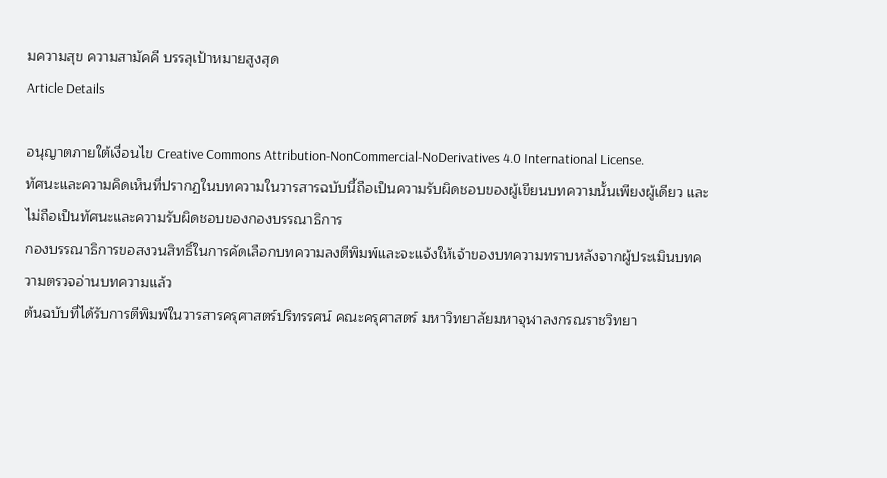มความสุข ความสามัคคี บรรลุเป้าหมายสูงสุด
Article Details

อนุญาตภายใต้เงื่อนไข Creative Commons Attribution-NonCommercial-NoDerivatives 4.0 International License.
ทัศนะและความคิดเห็นที่ปรากฏในบทความในวารสารฉบับนี้ถือเป็นความรับผิดชอบของผู้เขียนบทความนั้นเพียงผู้เดียว และไม่ถือเป็นทัศนะและความรับผิดชอบของกองบรรณาธิการ
กองบรรณาธิการขอสงวนสิทธิ์ในการคัดเลือกบทความลงตีพิมพ์และจะแจ้งให้เจ้าของบทความทราบหลังจากผู้ประเมินบทความตรวจอ่านบทความแล้ว
ต้นฉบับที่ได้รับการตีพิมพ์ในวารสารครุศาสตร์ปริทรรศน์ คณะครุศาสตร์ มหาวิทยาลัยมหาจุฬาลงกรณราชวิทยา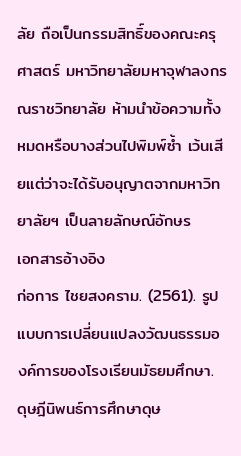ลัย ถือเป็นกรรมสิทธิ์ของคณะครุศาสตร์ มหาวิทยาลัยมหาจุฬาลงกรณราชวิทยาลัย ห้ามนำข้อความทั้งหมดหรือบางส่วนไปพิมพ์ซ้ำ เว้นเสียแต่ว่าจะได้รับอนุญาตจากมหาวิทยาลัยฯ เป็นลายลักษณ์อักษร
เอกสารอ้างอิง
ก่อการ ไชยสงคราม. (2561). รูปแบบการเปลี่ยนแปลงวัฒนธรรมองค์การของโรงเรียนมัธยมศึกษา. ดุษฎีนิพนธ์การศึกษาดุษ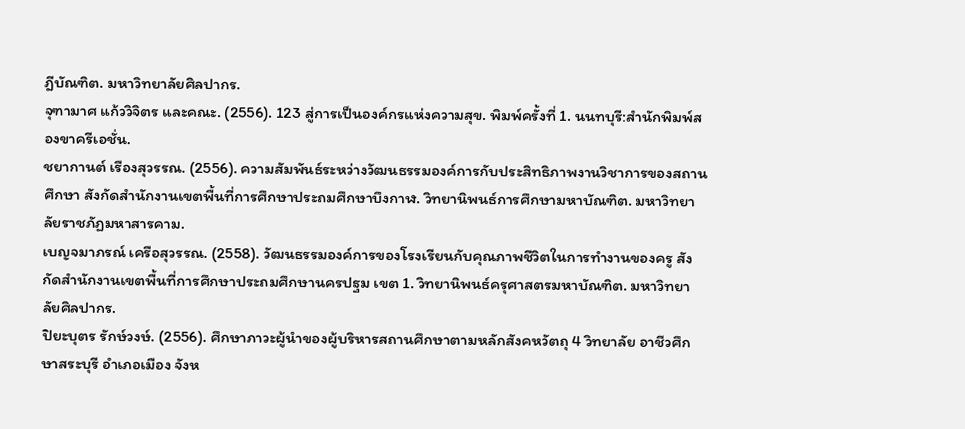ฎีบัณฑิต. มหาวิทยาลัยศิลปากร.
จุฑามาศ แก้ววิจิตร และคณะ. (2556). 123 สู่การเป็นองค์กรแห่งความสุข. พิมพ์ครั้งที่ 1. นนทบุรี:สำนักพิมพ์สองขาครีเอชั่น.
ชยากานต์ เรืองสุวรรณ. (2556). ความสัมพันธ์ระหว่างวัฒนธรรมองค์การกับประสิทธิภาพงานวิชาการของสถานศึกษา สังกัดสำนักงานเขตพื้นที่การศึกษาประถมศึกษาบึงกาฬ. วิทยานิพนธ์การศึกษามหาบัณฑิต. มหาวิทยาลัยราชภัฏมหาสารคาม.
เบญจมาภรณ์ เครือสุวรรณ. (2558). วัฒนธรรมองค์การของโรงเรียนกับคุณภาพชีวิตในการทำงานของครู สังกัดสำนักงานเขตพื้นที่การศึกษาประถมศึกษานครปฐม เขต 1. วิทยานิพนธ์ครุศาสตรมหาบัณฑิต. มหาวิทยาลัยศิลปากร.
ปิยะบุตร รักษ์วงษ์. (2556). ศึกษาภาวะผู้นำของผู้บริหารสถานศึกษาตามหลักสังคหวัตถุ 4 วิทยาลัย อาชีวศึกษาสระบุรี อำเภอเมือง จังห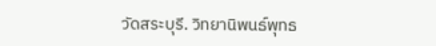วัดสระบุรี. วิทยานิพนธ์พุทธ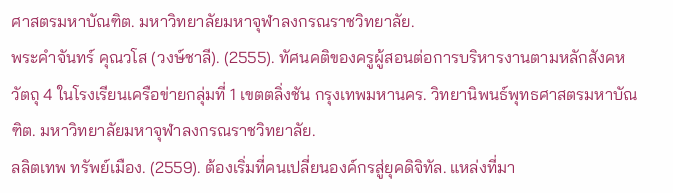ศาสตรมหาบัณฑิต. มหาวิทยาลัยมหาจุฬาลงกรณราชวิทยาลัย.
พระคำจันทร์ คุณวโส (วงษ์ชาลี). (2555). ทัศนคติของครูผู้สอนต่อการบริหารงานตามหลักสังคหวัตถุ 4 ในโรงเรียนเครือข่ายกลุ่มที่ 1 เขตตลิ่งชัน กรุงเทพมหานคร. วิทยานิพนธ์พุทธศาสตรมหาบัณฑิต. มหาวิทยาลัยมหาจุฬาลงกรณราชวิทยาลัย.
ลลิตเทพ ทรัพย์เมือง. (2559). ต้องเริ่มที่คนเปลี่ยนองค์กรสู่ยุคดิจิทัล. แหล่งที่มา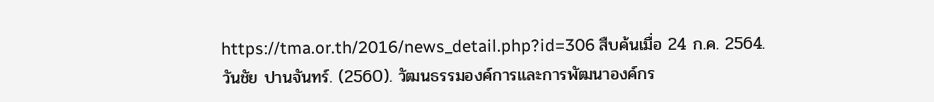https://tma.or.th/2016/news_detail.php?id=306 สืบค้นเมื่อ 24 ก.ค. 2564.
วันชัย ปานจันทร์. (2560). วัฒนธรรมองค์การและการพัฒนาองค์กร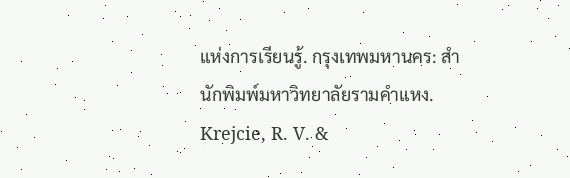แห่งการเรียนรู้. กรุงเทพมหานคร: สำนักพิมพ์มหาวิทยาลัยรามคำแหง.
Krejcie, R. V. &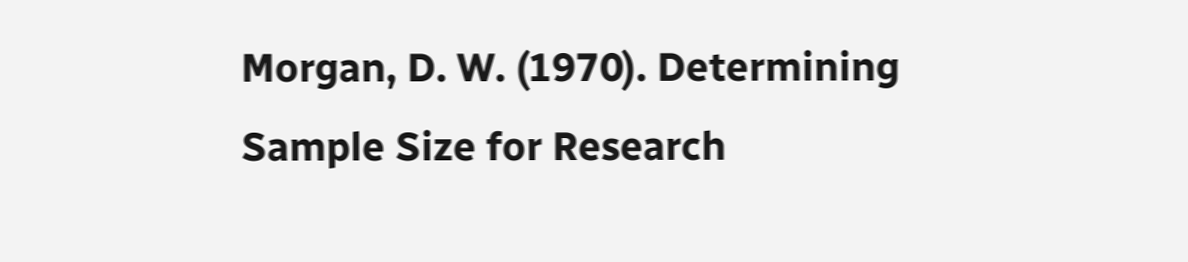Morgan, D. W. (1970). Determining Sample Size for Research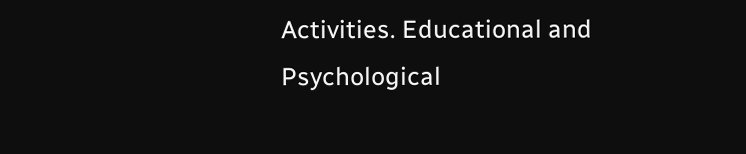Activities. Educational and Psychological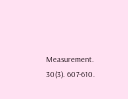Measurement. 30(3). 607-610.